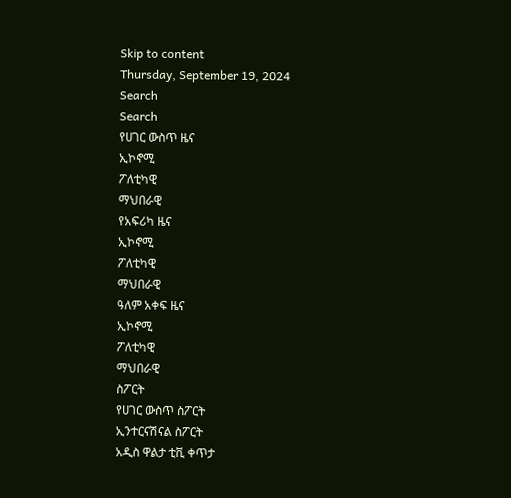Skip to content
Thursday, September 19, 2024
Search
Search
የሀገር ውስጥ ዜና
ኢኮኖሚ
ፖለቲካዊ
ማህበራዊ
የአፍሪካ ዜና
ኢኮኖሚ
ፖለቲካዊ
ማህበራዊ
ዓለም አቀፍ ዜና
ኢኮኖሚ
ፖለቲካዊ
ማህበራዊ
ስፖርት
የሀገር ውስጥ ስፖርት
ኢንተርናሽናል ስፖርት
አዲስ ዋልታ ቲቪ ቀጥታ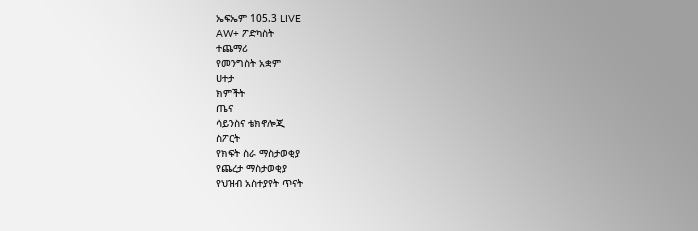ኤፍኤም 105.3 LIVE
AW+ ፖድካስት
ተጨማሪ
የመንግስት አቋም
ሀተታ
ክምችት
ጤና
ሳይንስና ቴክኖሎጂ
ስፖርት
የክፍት ስራ ማስታወቂያ
የጨረታ ማስታወቂያ
የህዝብ አስተያየት ጥናት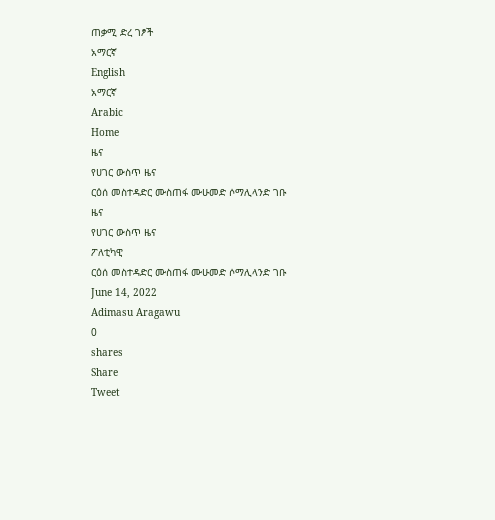ጠቃሚ ድረ ገፆች
አማርኛ
English
አማርኛ
Arabic
Home
ዜና
የሀገር ውስጥ ዜና
ርዕሰ መስተዳድር ሙስጠፋ ሙሁመድ ሶማሊላንድ ገቡ
ዜና
የሀገር ውስጥ ዜና
ፖለቲካዊ
ርዕሰ መስተዳድር ሙስጠፋ ሙሁመድ ሶማሊላንድ ገቡ
June 14, 2022
Adimasu Aragawu
0
shares
Share
Tweet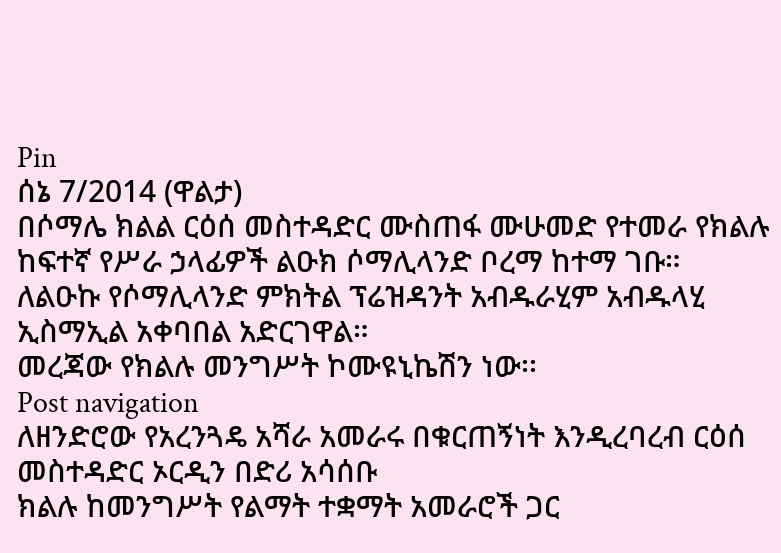Pin
ሰኔ 7/2014 (ዋልታ)
በሶማሌ ክልል ርዕሰ መስተዳድር ሙስጠፋ ሙሁመድ የተመራ የክልሉ ከፍተኛ የሥራ ኃላፊዎች ልዑክ ሶማሊላንድ ቦረማ ከተማ ገቡ።
ለልዑኩ የሶማሊላንድ ምክትል ፕሬዝዳንት አብዱራሂም አብዱላሂ ኢስማኢል አቀባበል አድርገዋል።
መረጃው የክልሉ መንግሥት ኮሙዩኒኬሽን ነው፡፡
Post navigation
ለዘንድሮው የአረንጓዴ አሻራ አመራሩ በቁርጠኝነት እንዲረባረብ ርዕሰ መስተዳድር ኦርዲን በድሪ አሳሰቡ
ክልሉ ከመንግሥት የልማት ተቋማት አመራሮች ጋር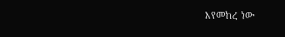እየመከረ ነው